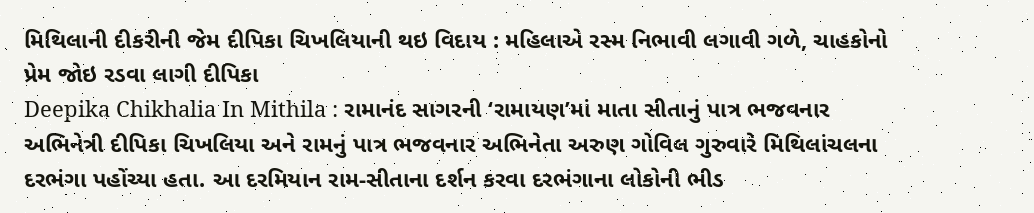મિથિલાની દીકરીની જેમ દીપિકા ચિખલિયાની થઇ વિદાય : મહિલાએ રસ્મ નિભાવી લગાવી ગળે, ચાહકોનો પ્રેમ જોઇ રડવા લાગી દીપિકા
Deepika Chikhalia In Mithila : રામાનંદ સાગરની ‘રામાયણ’માં માતા સીતાનું પાત્ર ભજવનાર અભિનેત્રી દીપિકા ચિખલિયા અને રામનું પાત્ર ભજવનાર અભિનેતા અરુણ ગોવિલ ગુરુવારે મિથિલાંચલના દરભંગા પહોંચ્યા હતા. આ દરમિયાન રામ-સીતાના દર્શન કરવા દરભંગાના લોકોની ભીડ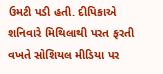ઉમટી પડી હતી. દીપિકાએ શનિવારે મિથિલાથી પરત ફરતી વખતે સોશિયલ મીડિયા પર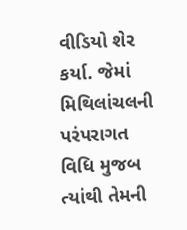વીડિયો શેર કર્યા. જેમાં મિથિલાંચલની પરંપરાગત વિધિ મુજબ ત્યાંથી તેમની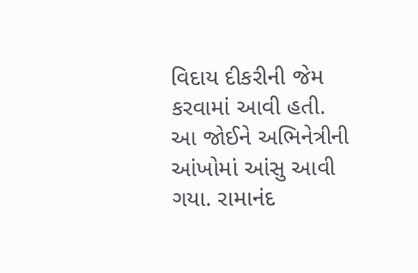વિદાય દીકરીની જેમ કરવામાં આવી હતી.
આ જોઈને અભિનેત્રીની આંખોમાં આંસુ આવી ગયા. રામાનંદ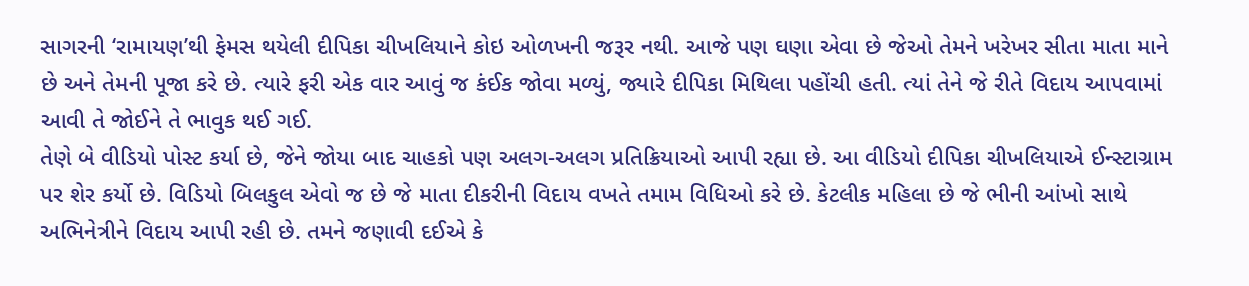સાગરની ‘રામાયણ’થી ફેમસ થયેલી દીપિકા ચીખલિયાને કોઇ ઓળખની જરૂર નથી. આજે પણ ઘણા એવા છે જેઓ તેમને ખરેખર સીતા માતા માને છે અને તેમની પૂજા કરે છે. ત્યારે ફરી એક વાર આવું જ કંઈક જોવા મળ્યું, જ્યારે દીપિકા મિથિલા પહોંચી હતી. ત્યાં તેને જે રીતે વિદાય આપવામાં આવી તે જોઈને તે ભાવુક થઈ ગઈ.
તેણે બે વીડિયો પોસ્ટ કર્યા છે, જેને જોયા બાદ ચાહકો પણ અલગ-અલગ પ્રતિક્રિયાઓ આપી રહ્યા છે. આ વીડિયો દીપિકા ચીખલિયાએ ઈન્સ્ટાગ્રામ પર શેર કર્યો છે. વિડિયો બિલકુલ એવો જ છે જે માતા દીકરીની વિદાય વખતે તમામ વિધિઓ કરે છે. કેટલીક મહિલા છે જે ભીની આંખો સાથે અભિનેત્રીને વિદાય આપી રહી છે. તમને જણાવી દઈએ કે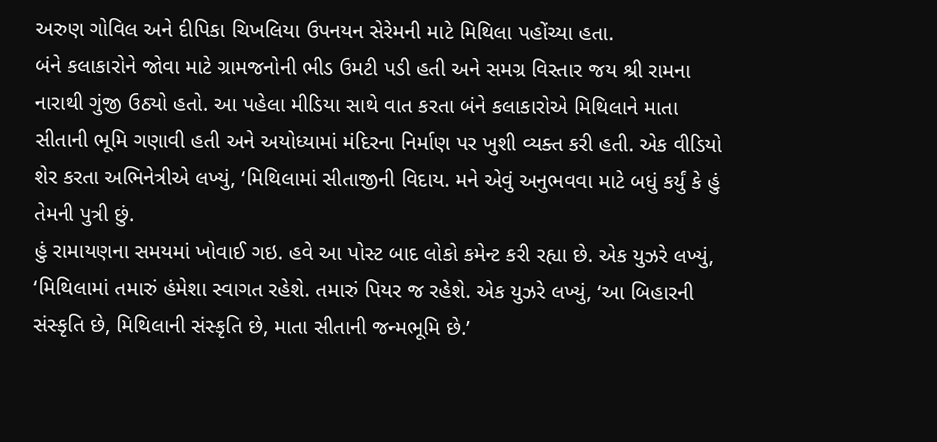અરુણ ગોવિલ અને દીપિકા ચિખલિયા ઉપનયન સેરેમની માટે મિથિલા પહોંચ્યા હતા.
બંને કલાકારોને જોવા માટે ગ્રામજનોની ભીડ ઉમટી પડી હતી અને સમગ્ર વિસ્તાર જય શ્રી રામના નારાથી ગુંજી ઉઠ્યો હતો. આ પહેલા મીડિયા સાથે વાત કરતા બંને કલાકારોએ મિથિલાને માતા સીતાની ભૂમિ ગણાવી હતી અને અયોધ્યામાં મંદિરના નિર્માણ પર ખુશી વ્યક્ત કરી હતી. એક વીડિયો શેર કરતા અભિનેત્રીએ લખ્યું, ‘મિથિલામાં સીતાજીની વિદાય. મને એવું અનુભવવા માટે બધું કર્યું કે હું તેમની પુત્રી છું.
હું રામાયણના સમયમાં ખોવાઈ ગઇ. હવે આ પોસ્ટ બાદ લોકો કમેન્ટ કરી રહ્યા છે. એક યુઝરે લખ્યું, ‘મિથિલામાં તમારું હંમેશા સ્વાગત રહેશે. તમારું પિયર જ રહેશે. એક યુઝરે લખ્યું, ‘આ બિહારની સંસ્કૃતિ છે, મિથિલાની સંસ્કૃતિ છે, માતા સીતાની જન્મભૂમિ છે.’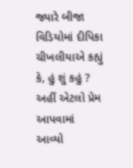જ્યારે બીજા વિડિયોમાં દીપિકા ચીખલીયાએ કહ્યું કે, હું શું કહું ? અહીં એટલો પ્રેમ આપવામાં આવ્યો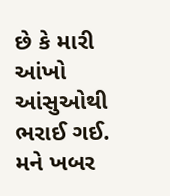છે કે મારી આંખો આંસુઓથી ભરાઈ ગઈ.
મને ખબર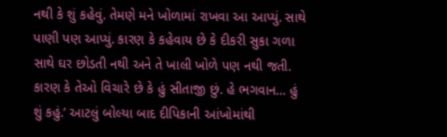નથી કે શું કહેવું. તેમણે મને ખોળામાં રાખવા આ આપ્યું. સાથે પાણી પણ આપ્યું. કારણ કે કહેવાય છે કે દીકરી સુકા ગળા સાથે ઘર છોડતી નથી અને તે ખાલી ખોળે પણ નથી જતી. કારણ કે તેઓ વિચારે છે કે હું સીતાજી છું. હે ભગવાન… હું શું કહું.’ આટલું બોલ્યા બાદ દીપિકાની આંખોમાંથી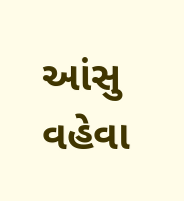આંસુ વહેવા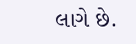લાગે છે.